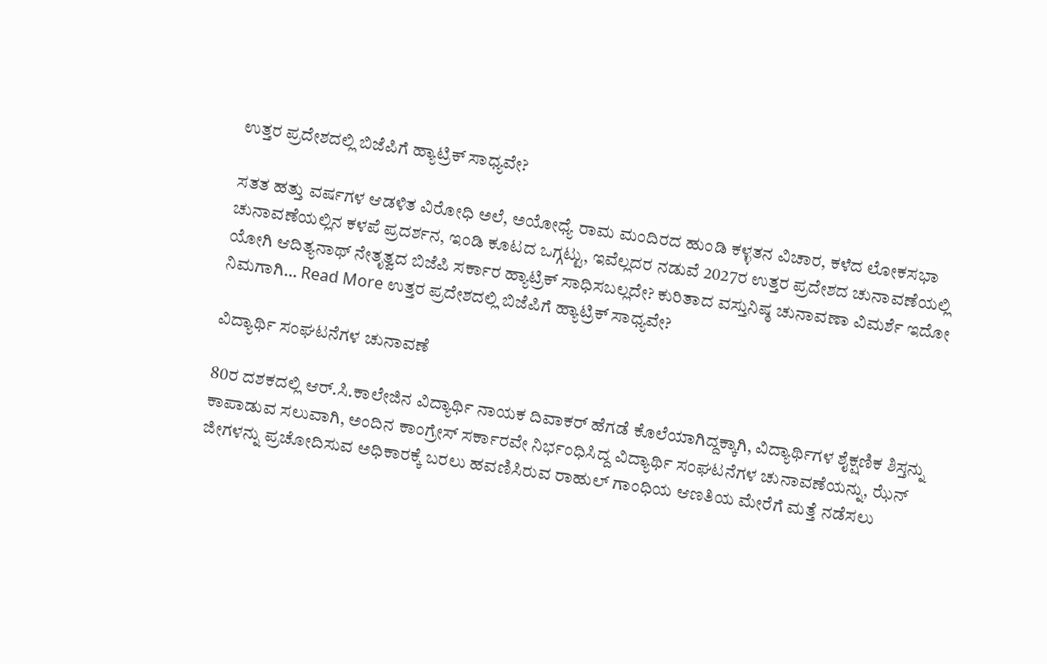ಉತ್ತರ ಪ್ರದೇಶದಲ್ಲಿ ಬಿಜೆಪಿಗೆ ಹ್ಯಾಟ್ರಿಕ್ ಸಾಧ್ಯವೇ?

ಸತತ ಹತ್ತು ವರ್ಷಗಳ ಆಡಳಿತ ವಿರೋಧಿ ಅಲೆ, ಅಯೋಧ್ಯೆ ರಾಮ ಮಂದಿರದ ಹುಂಡಿ ಕಳ್ಳತನ ವಿಚಾರ, ಕಳೆದ ಲೋಕಸಭಾ ಚುನಾವಣೆಯಲ್ಲಿನ ಕಳಪೆ ಪ್ರದರ್ಶನ, ಇಂಡಿ ಕೂಟದ ಒಗ್ಗಟ್ಟು, ಇವೆಲ್ಲದರ ನಡುವೆ 2027ರ ಉತ್ತರ ಪ್ರದೇಶದ ಚುನಾವಣೆಯಲ್ಲಿ ಯೋಗಿ ಆದಿತ್ಯನಾಥ್ ನೇತೃತ್ವದ ಬಿಜೆಪಿ ಸರ್ಕಾರ ಹ್ಯಾಟ್ರಿಕ್ ಸಾಧಿಸಬಲ್ಲದೇ? ಕುರಿತಾದ ವಸ್ತುನಿಷ್ಠ ಚುನಾವಣಾ ವಿಮರ್ಶೆ ಇದೋ ನಿಮಗಾಗಿ… Read More ಉತ್ತರ ಪ್ರದೇಶದಲ್ಲಿ ಬಿಜೆಪಿಗೆ ಹ್ಯಾಟ್ರಿಕ್ ಸಾಧ್ಯವೇ?

ವಿದ್ಯಾರ್ಥಿ ಸಂಘಟನೆಗಳ ಚುನಾವಣೆ

80ರ ದಶಕದಲ್ಲಿ ಆರ್.ಸಿ.ಕಾಲೇಜಿನ ವಿದ್ಯಾರ್ಥಿ ನಾಯಕ ದಿವಾಕರ್ ಹೆಗಡೆ ಕೊಲೆಯಾಗಿದ್ದಕ್ಕಾಗಿ, ವಿದ್ಯಾರ್ಥಿಗಳ ಶೈಕ್ಷಣಿಕ ಶಿಸ್ತನ್ನು ಕಾಪಾಡುವ ಸಲುವಾಗಿ, ಅಂದಿನ ಕಾಂಗ್ರೇಸ್ ಸರ್ಕಾರವೇ ನಿರ್ಭಂಧಿಸಿದ್ದ ವಿದ್ಯಾರ್ಥಿ ಸಂಘಟನೆಗಳ ಚುನಾವಣೆಯನ್ನು, ಝೆನ್ ಜೀಗಳನ್ನು ಪ್ರಚೋದಿಸುವ ಅಧಿಕಾರಕ್ಕೆ ಬರಲು ಹವಣಿಸಿರುವ ರಾಹುಲ್ ಗಾಂಧಿಯ ಆಣತಿಯ ಮೇರೆಗೆ ಮತ್ತೆ ನಡೆಸಲು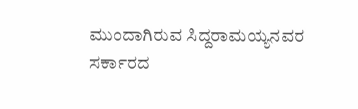ಮುಂದಾಗಿರುವ ಸಿದ್ದರಾಮಯ್ಯನವರ ಸರ್ಕಾರದ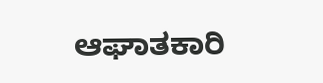ಆಘಾತಕಾರಿ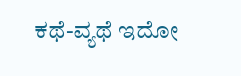ಕಥೆ-ವ್ಯಥೆ ಇದೋ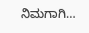ನಿಮಗಾಗಿ…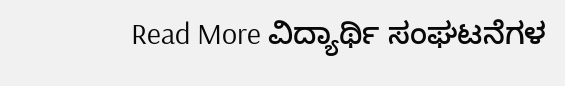Read More ವಿದ್ಯಾರ್ಥಿ ಸಂಘಟನೆಗಳ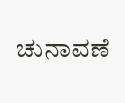ಚುನಾವಣೆ